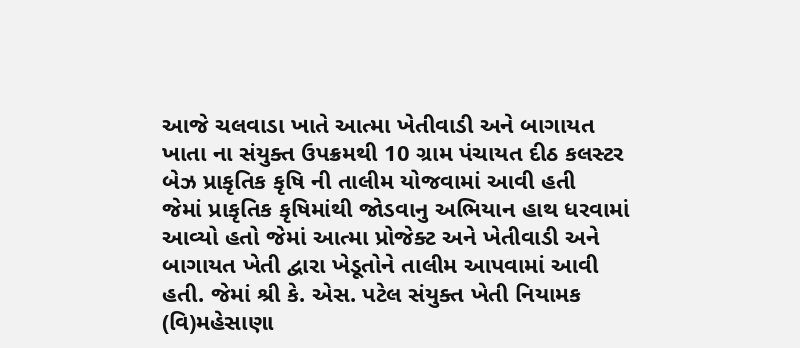આજે ચલવાડા ખાતે આત્મા ખેતીવાડી અને બાગાયત ખાતા ના સંયુક્ત ઉપક્રમથી 10 ગ્રામ પંચાયત દીઠ કલસ્ટર બેઝ પ્રાકૃતિક કૃષિ ની તાલીમ યોજવામાં આવી હતી
જેમાં પ્રાકૃતિક કૃષિમાંથી જોડવાનુ અભિયાન હાથ ધરવામાં આવ્યો હતો જેમાં આત્મા પ્રોજેક્ટ અને ખેતીવાડી અને બાગાયત ખેતી દ્વારા ખેડૂતોને તાલીમ આપવામાં આવી હતી. જેમાં શ્રી કે. એસ. પટેલ સંયુક્ત ખેતી નિયામક (વિ)મહેસાણા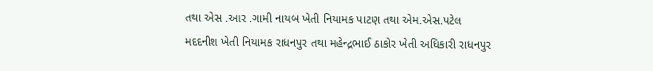તથા એસ .આર .ગામી નાયબ ખેતી નિયામક પાટણ તથા એમ.એસ.પટેલ મદદનીશ ખેતી નિયામક રાધનપુર તથા મહેન્દ્રભાઈ ઠાકોર ખેતી અધિકારી રાધનપુર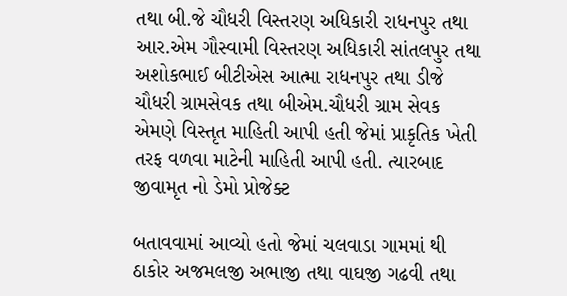તથા બી.જે ચૌધરી વિસ્તરણ અધિકારી રાધનપુર તથા આર.એમ ગૌસ્વામી વિસ્તરણ અધિકારી સાંતલપુર તથા અશોકભાઈ બીટીએસ આત્મા રાધનપુર તથા ડીજે ચૌધરી ગ્રામસેવક તથા બીએમ.ચૌધરી ગ્રામ સેવક એમણે વિસ્તૃત માહિતી આપી હતી જેમાં પ્રાકૃતિક ખેતી તરફ વળવા માટેની માહિતી આપી હતી. ત્યારબાદ જીવામૃત નો ડેમો પ્રોજેક્ટ

બતાવવામાં આવ્યો હતો જેમાં ચલવાડા ગામમાં થી ઠાકોર અજમલજી અભાજી તથા વાઘજી ગઢવી તથા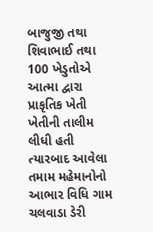બાજુજી તથા શિવાભાઈ તથા 100 ખેડુતોએ આત્મા દ્વારા પ્રાકૃતિક ખેતી ખેતીની તાલીમ લીધી હતી ત્યારબાદ આવેલા તમામ મહેમાનોનો આભાર વિધિ ગામ ચલવાડા ડેરી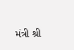મંત્રી શ્રી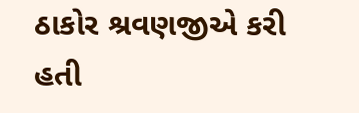ઠાકોર શ્રવણજીએ કરી હતી